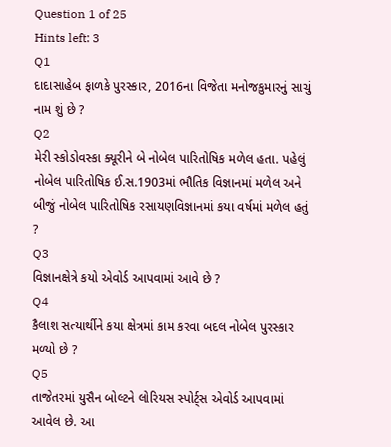Question 1 of 25
Hints left: 3
Q1
દાદાસાહેબ ફાળકે પુરસ્કાર, 2016ના વિજેતા મનોજકુમારનું સાચું નામ શું છે ?
Q2
મેરી સ્કોડોવસ્કા ક્યૂરીને બે નોબેલ પારિતોષિક મળેલ હતા. પહેલું નોબેલ પારિતોષિક ઈ.સ.1903માં ભૌતિક વિજ્ઞાનમાં મળેલ અને બીજું નોબેલ પારિતોષિક રસાયણવિજ્ઞાનમાં કયા વર્ષમાં મળેલ હતું ?
Q3
વિજ્ઞાનક્ષેત્રે કયો એવોર્ડ આપવામાં આવે છે ?
Q4
કૈલાશ સત્યાર્થીને કયા ક્ષેત્રમાં કામ કરવા બદલ નોબેલ પુરસ્કાર મળ્યો છે ?
Q5
તાજેતરમાં યુસૈન બોલ્ટને લોરિયસ સ્પોર્ટ્સ એવોર્ડ આપવામાં આવેલ છે. આ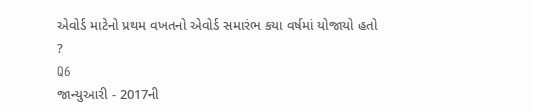એવોર્ડ માટેનો પ્રથમ વખતનો એવોર્ડ સમારંભ કયા વર્ષમાં યોજાયો હતો ?
Q6
જાન્યુઆરી - 2017ની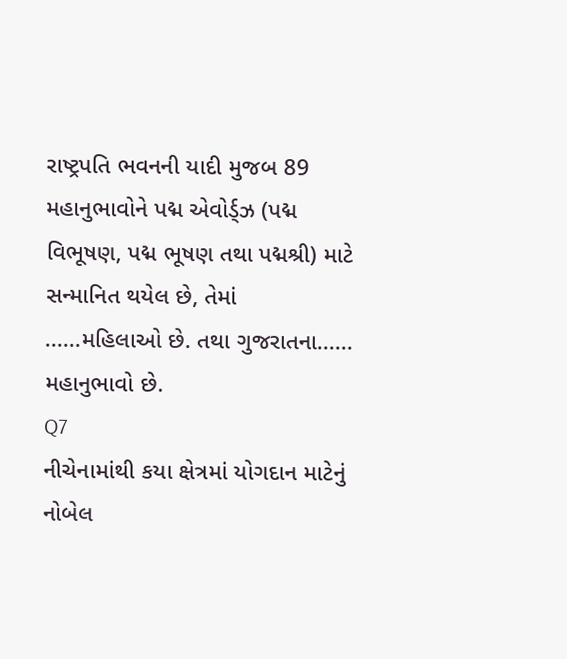રાષ્ટ્રપતિ ભવનની યાદી મુજબ 89 મહાનુભાવોને પદ્મ એવોર્ડ્ઝ (પદ્મ વિભૂષણ, પદ્મ ભૂષણ તથા પદ્મશ્રી) માટે સન્માનિત થયેલ છે, તેમાં ......મહિલાઓ છે. તથા ગુજરાતના...... મહાનુભાવો છે.
Q7
નીચેનામાંથી કયા ક્ષેત્રમાં યોગદાન માટેનું નોબેલ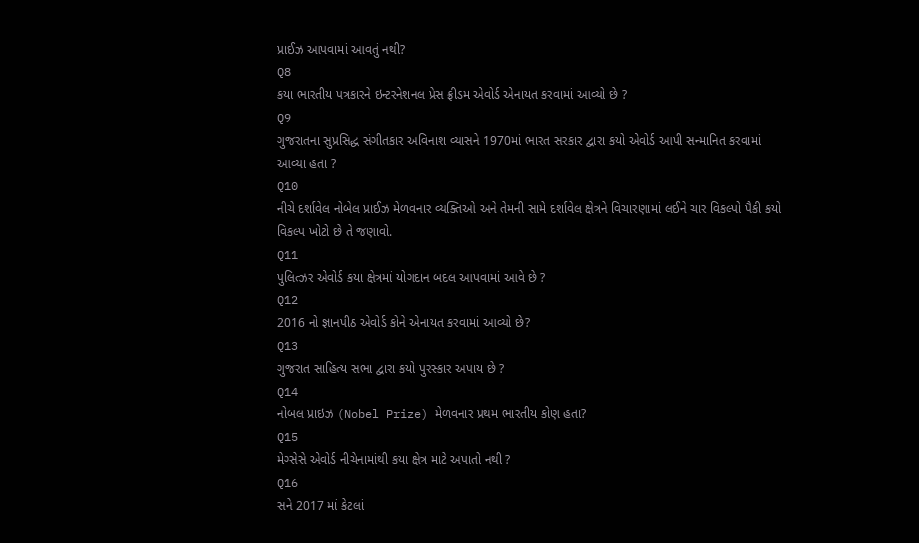પ્રાઈઝ આપવામાં આવતું નથી?
Q8
કયા ભારતીય પત્રકારને ઇન્ટરનેશનલ પ્રેસ ફ્રીડમ એવોર્ડ એનાયત કરવામાં આવ્યો છે ?
Q9
ગુજરાતના સુપ્રસિદ્ધ સંગીતકાર અવિનાશ વ્યાસને 1970માં ભારત સરકાર દ્વારા કયો એવોર્ડ આપી સન્માનિત કરવામાં આવ્યા હતા ?
Q10
નીચે દર્શાવેલ નોબેલ પ્રાઈઝ મેળવનાર વ્યક્તિઓ અને તેમની સામે દર્શાવેલ ક્ષેત્રને વિચારણામાં લઈને ચાર વિકલ્પો પૈકી કયો વિકલ્પ ખોટો છે તે જણાવો.
Q11
પુલિત્ઝર એવોર્ડ કયા ક્ષેત્રમાં યોગદાન બદલ આપવામાં આવે છે ?
Q12
2016 નો જ્ઞાનપીઠ એવોર્ડ કોને એનાયત કરવામાં આવ્યો છે?
Q13
ગુજરાત સાહિત્ય સભા દ્વારા કયો પુરસ્કાર અપાય છે ?
Q14
નોબલ પ્રાઇઝ (Nobel Prize) મેળવનાર પ્રથમ ભારતીય કોણ હતા?
Q15
મેગ્સેસે એવોર્ડ નીચેનામાંથી કયા ક્ષેત્ર માટે અપાતો નથી ?
Q16
સને 2017 માં કેટલાં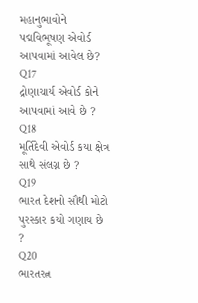મહાનુભાવોને પદ્મવિભૂષણ એવોર્ડ આપવામાં આવેલ છે?
Q17
દ્રોણાચાર્ય એવોર્ડ કોને આપવામાં આવે છે ?
Q18
મૂર્તિદેવી એવોર્ડ કયા ક્ષેત્ર સાથે સંલગ્ન છે ?
Q19
ભારત દેશનો સૌથી મોટો પુરસ્કાર કયો ગણાય છે ?
Q20
ભારતરત્ન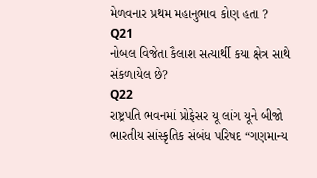મેળવનાર પ્રથમ મહાનુભાવ કોણ હતા ?
Q21
નોબલ વિજેતા કૈલાશ સત્યાર્થી કયા ક્ષેત્ર સાથે સંકળાયેલ છે?
Q22
રાષ્ટ્રપતિ ભવનમાં પ્રોફેસર યૂ લાંગ યૂને બીજો ભારતીય સાંસ્કૃતિક સંબંધ પરિષદ “ગણમાન્ય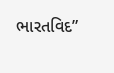ભારતવિદ”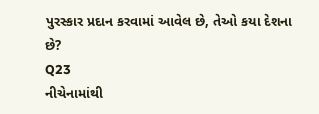પુરસ્કાર પ્રદાન કરવામાં આવેલ છે, તેઓ કયા દેશના છે?
Q23
નીચેનામાંથી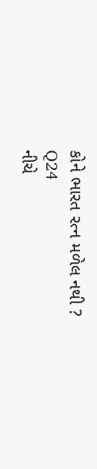કોને ભારત રત્ન મળેલ નથી ?
Q24
નીચે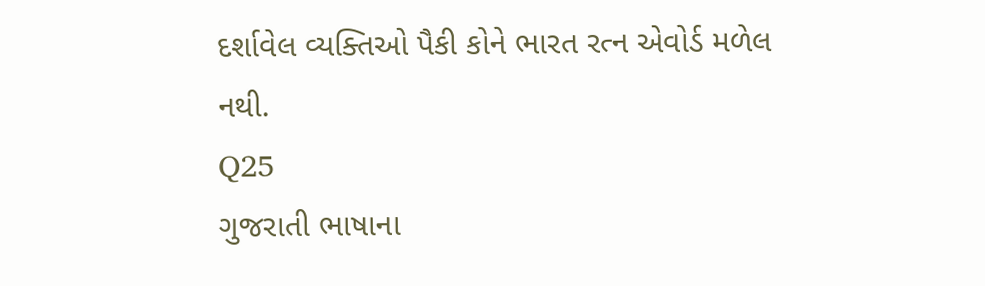દર્શાવેલ વ્યક્તિઓ પૈકી કોને ભારત રત્ન એવોર્ડ મળેલ નથી.
Q25
ગુજરાતી ભાષાના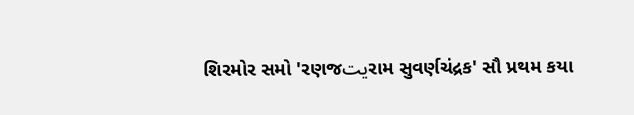શિરમોર સમો 'રણજيتરામ સુવર્ણચંદ્રક' સૌ પ્રથમ કયા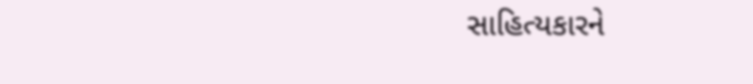સાહિત્યકારને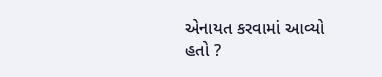એનાયત કરવામાં આવ્યો હતો ?